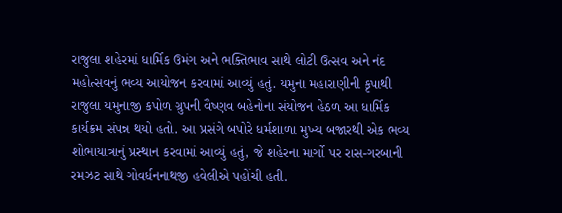રાજુલા શહેરમાં ધાર્મિક ઉમંગ અને ભક્તિભાવ સાથે લોટી ઉત્સવ અને નંદ મહોત્સવનું ભવ્ય આયોજન કરવામાં આવ્યું હતું. યમુના મહારાણીની કૃપાથી રાજુલા યમુનાજી કપોળ ગ્રુપની વૈષ્ણવ બહેનોના સંયોજન હેઠળ આ ધાર્મિક કાર્યક્રમ સંપન્ન થયો હતો. આ પ્રસંગે બપોરે ધર્મશાળા મુખ્ય બજારથી એક ભવ્ય શોભાયાત્રાનું પ્રસ્થાન કરવામાં આવ્યું હતું, જે શહેરના માર્ગો પર રાસ-ગરબાની રમઝટ સાથે ગોવર્ધનનાથજી હવેલીએ પહોંચી હતી.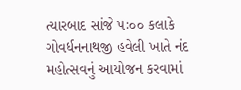ત્યારબાદ સાંજે ૫ઃ૦૦ કલાકે ગોવર્ધનનાથજી હવેલી ખાતે નંદ મહોત્સવનું આયોજન કરવામાં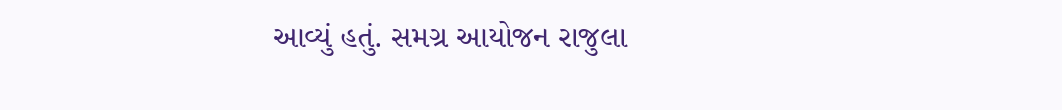આવ્યું હતું. સમગ્ર આયોજન રાજુલા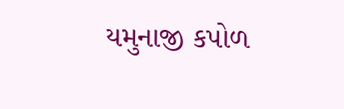યમુનાજી કપોળ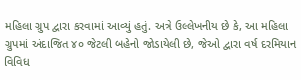મહિલા ગ્રુપ દ્વારા કરવામાં આવ્યું હતું. અત્રે ઉલ્લેખનીય છે કે, આ મહિલા ગ્રુપમાં અંદાજિત ૪૦ જેટલી બહેનો જોડાયેલી છે, જેઓ દ્વારા વર્ષ દરમિયાન વિવિધ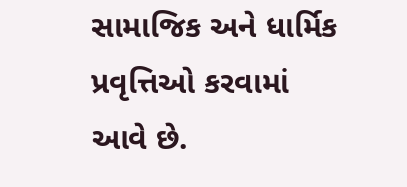સામાજિક અને ધાર્મિક પ્રવૃત્તિઓ કરવામાં આવે છે.